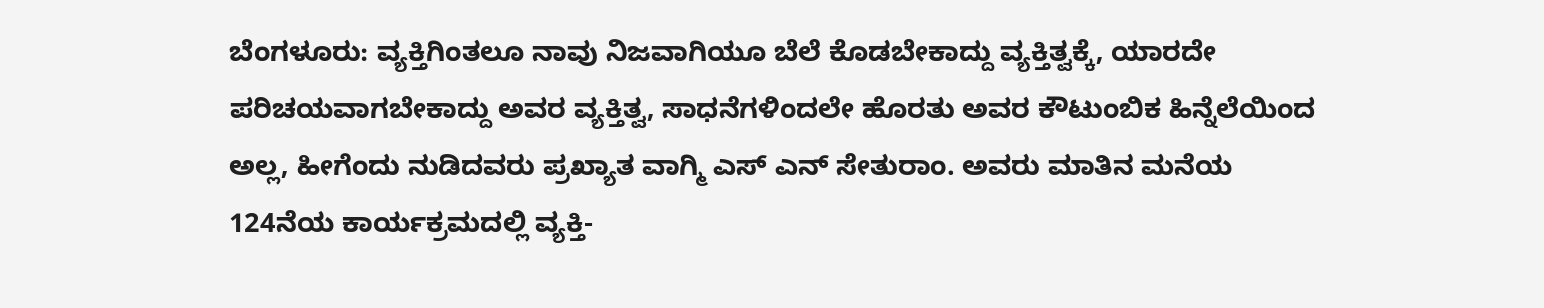ಬೆಂಗಳೂರು: ವ್ಯಕ್ತಿಗಿಂತಲೂ ನಾವು ನಿಜವಾಗಿಯೂ ಬೆಲೆ ಕೊಡಬೇಕಾದ್ದು ವ್ಯಕ್ತಿತ್ವಕ್ಕೆ, ಯಾರದೇ ಪರಿಚಯವಾಗಬೇಕಾದ್ದು ಅವರ ವ್ಯಕ್ತಿತ್ವ, ಸಾಧನೆಗಳಿಂದಲೇ ಹೊರತು ಅವರ ಕೌಟುಂಬಿಕ ಹಿನ್ನೆಲೆಯಿಂದ ಅಲ್ಲ, ಹೀಗೆಂದು ನುಡಿದವರು ಪ್ರಖ್ಯಾತ ವಾಗ್ಮಿ ಎಸ್ ಎನ್ ಸೇತುರಾಂ. ಅವರು ಮಾತಿನ ಮನೆಯ 124ನೆಯ ಕಾರ್ಯಕ್ರಮದಲ್ಲಿ ವ್ಯಕ್ತಿ-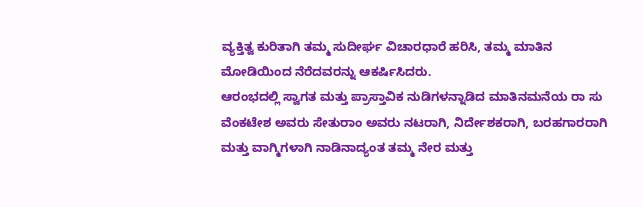ವ್ಯಕ್ತಿತ್ವ ಕುರಿತಾಗಿ ತಮ್ಮ ಸುದೀರ್ಘ ವಿಚಾರಧಾರೆ ಹರಿಸಿ, ತಮ್ಮ ಮಾತಿನ ಮೋಡಿಯಿಂದ ನೆರೆದವರನ್ನು ಆಕರ್ಷಿಸಿದರು.
ಆರಂಭದಲ್ಲಿ ಸ್ವಾಗತ ಮತ್ತು ಪ್ರಾಸ್ತಾವಿಕ ನುಡಿಗಳನ್ನಾಡಿದ ಮಾತಿನಮನೆಯ ರಾ ಸು ವೆಂಕಟೇಶ ಅವರು ಸೇತುರಾಂ ಅವರು ನಟರಾಗಿ, ನಿರ್ದೇಶಕರಾಗಿ, ಬರಹಗಾರರಾಗಿ ಮತ್ತು ವಾಗ್ಮಿಗಳಾಗಿ ನಾಡಿನಾದ್ಯಂತ ತಮ್ಮ ನೇರ ಮತ್ತು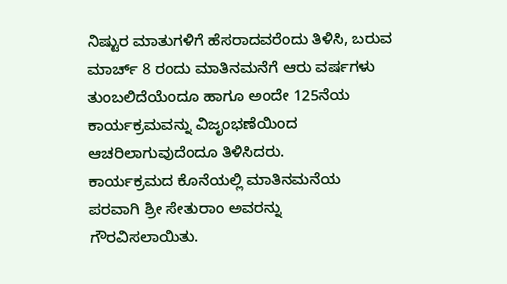ನಿಷ್ಟುರ ಮಾತುಗಳಿಗೆ ಹೆಸರಾದವರೆಂದು ತಿಳಿಸಿ, ಬರುವ ಮಾರ್ಚ್ 8 ರಂದು ಮಾತಿನಮನೆಗೆ ಆರು ವರ್ಷಗಳು ತುಂಬಲಿದೆಯೆಂದೂ ಹಾಗೂ ಅಂದೇ 125ನೆಯ ಕಾರ್ಯಕ್ರಮವನ್ನು ವಿಜೃಂಭಣೆಯಿಂದ ಆಚರಿಲಾಗುವುದೆಂದೂ ತಿಳಿಸಿದರು.
ಕಾರ್ಯಕ್ರಮದ ಕೊನೆಯಲ್ಲಿ ಮಾತಿನಮನೆಯ ಪರವಾಗಿ ಶ್ರೀ ಸೇತುರಾಂ ಅವರನ್ನು ಗೌರವಿಸಲಾಯಿತು.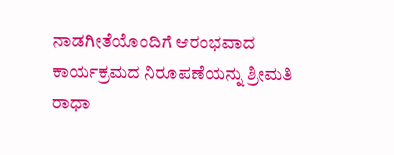ನಾಡಗೀತೆಯೊಂದಿಗೆ ಆರಂಭವಾದ ಕಾರ್ಯಕ್ರಮದ ನಿರೂಪಣೆಯನ್ನು ಶ್ರೀಮತಿ ರಾಧಾ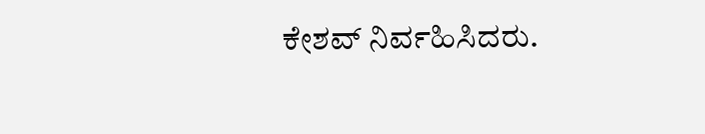ಕೇಶವ್ ನಿರ್ವಹಿಸಿದರು.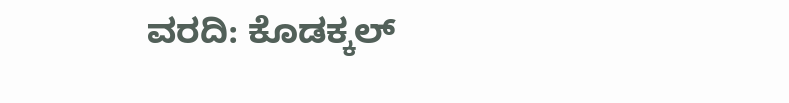ವರದಿ: ಕೊಡಕ್ಕಲ್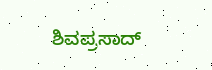ಶಿವಪ್ರಸಾದ್